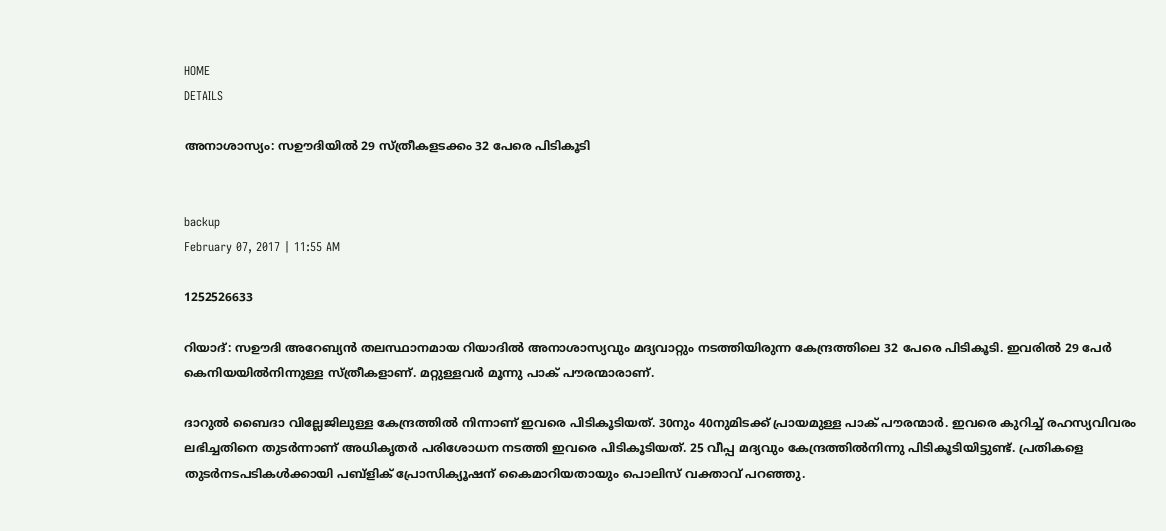HOME
DETAILS

അനാശാസ്യം: സഊദിയില്‍ 29 സ്ത്രീകളടക്കം 32 പേരെ പിടികൂടി


backup
February 07, 2017 | 11:55 AM

1252526633

റിയാദ്: സഊദി അറേബ്യന്‍ തലസ്ഥാനമായ റിയാദില്‍ അനാശാസ്യവും മദ്യവാറ്റും നടത്തിയിരുന്ന കേന്ദ്രത്തിലെ 32 പേരെ പിടികൂടി. ഇവരില്‍ 29 പേര്‍ കെനിയയില്‍നിന്നുള്ള സ്ത്രീകളാണ്. മറ്റുള്ളവര്‍ മൂന്നു പാക് പൗരന്മാരാണ്.

ദാറുല്‍ ബൈദാ വില്ലേജിലുള്ള കേന്ദ്രത്തില്‍ നിന്നാണ് ഇവരെ പിടികൂടിയത്. 30നും 40നുമിടക്ക് പ്രായമുള്ള പാക് പൗരന്മാര്‍. ഇവരെ കുറിച്ച് രഹസ്യവിവരം ലഭിച്ചതിനെ തുടര്‍ന്നാണ് അധികൃതര്‍ പരിശോധന നടത്തി ഇവരെ പിടികൂടിയത്. 25 വീപ്പ മദ്യവും കേന്ദ്രത്തില്‍നിന്നു പിടികൂടിയിട്ടുണ്ട്. പ്രതികളെ തുടര്‍നടപടികള്‍ക്കായി പബ്‌ളിക് പ്രോസിക്യൂഷന് കൈമാറിയതായും പൊലിസ് വക്താവ് പറഞ്ഞു.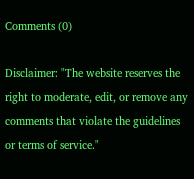Comments (0)

Disclaimer: "The website reserves the right to moderate, edit, or remove any comments that violate the guidelines or terms of service."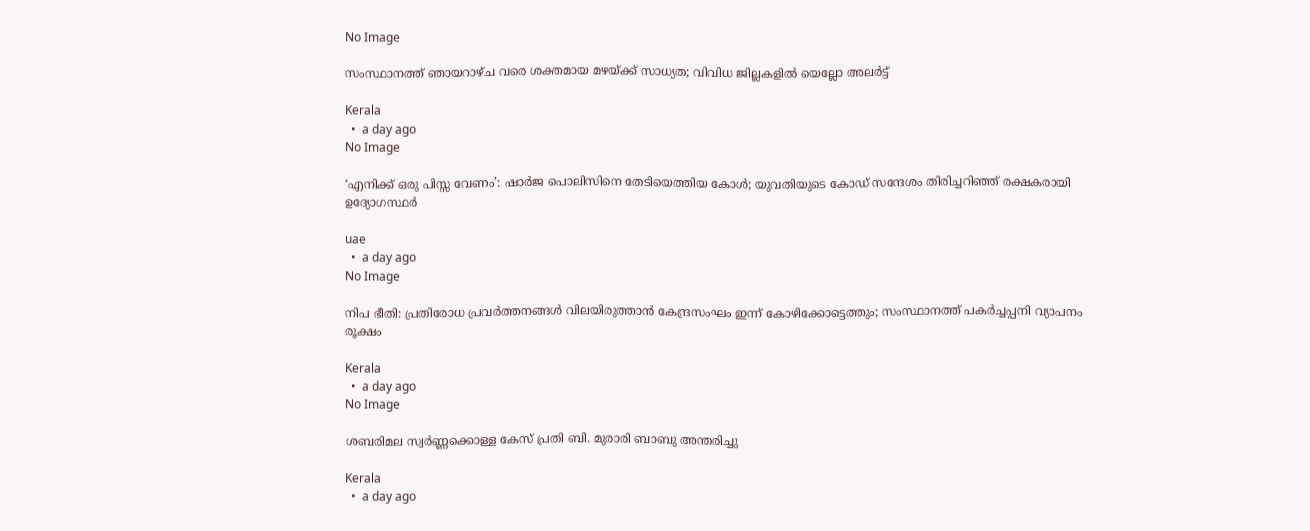No Image

സംസ്ഥാനത്ത് ഞായറാഴ്ച വരെ ശക്തമായ മഴയ്ക്ക് സാധ്യത; വിവിധ ജില്ലകളിൽ യെല്ലോ അലർട്ട്

Kerala
  •  a day ago
No Image

‘എനിക്ക് ഒരു പിസ്സ വേണം’: ഷാർജ പൊലിസിനെ തേടിയെത്തിയ കോൾ; യുവതിയുടെ കോഡ് സന്ദേശം തിരിച്ചറിഞ്ഞ് രക്ഷകരായി ഉദ്യോഗസ്ഥർ

uae
  •  a day ago
No Image

നിപ ഭീതി: പ്രതിരോധ പ്രവർത്തനങ്ങൾ വിലയിരുത്താൻ കേന്ദ്രസംഘം ഇന്ന് കോഴിക്കോട്ടെത്തും; സംസ്ഥാനത്ത് പകർച്ചപ്പനി വ്യാപനം രൂക്ഷം

Kerala
  •  a day ago
No Image

ശബരിമല സ്വർണ്ണക്കൊള്ള കേസ് പ്രതി ബി. മുരാരി ബാബു അന്തരിച്ചു

Kerala
  •  a day ago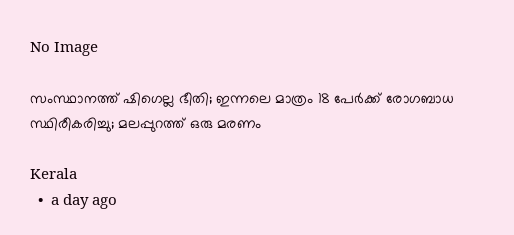No Image

സംസ്ഥാനത്ത് ഷിഗെല്ല ഭീതി; ഇന്നലെ മാത്രം 18 പേർക്ക് രോഗബാധ സ്ഥിരീകരിച്ചു; മലപ്പുറത്ത് ഒരു മരണം

Kerala
  •  a day ago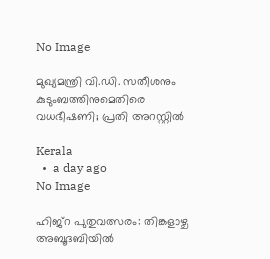No Image

മുഖ്യമന്ത്രി വി.ഡി. സതീശനും കുടുംബത്തിനുമെതിരെ വധഭീഷണി; പ്രതി അറസ്റ്റിൽ

Kerala
  •  a day ago
No Image

ഹിജ്‌റ പുതുവത്സരം: തിങ്കളാഴ്ച അബൂദബിയില്‍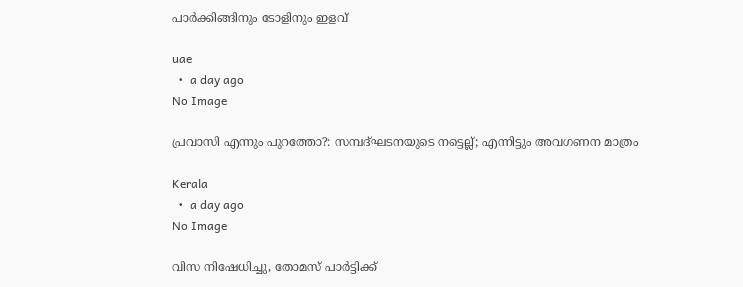പാര്‍ക്കിങ്ങിനും ടോളിനും ഇളവ്

uae
  •  a day ago
No Image

പ്രവാസി എന്നും പുറത്തോ?: സമ്പദ്ഘടനയുടെ നട്ടെല്ല്; എന്നിട്ടും അവഗണന മാത്രം

Kerala
  •  a day ago
No Image

വിസ നിഷേധിച്ചു, തോമസ് പാർട്ടിക്ക്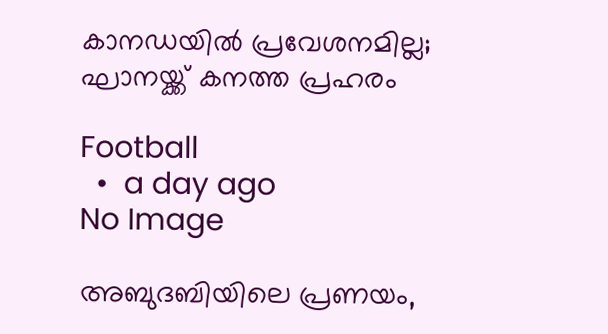കാനഡയിൽ പ്രവേശനമില്ല; ഘാനയ്ക്ക് കനത്ത പ്രഹരം

Football
  •  a day ago
No Image

അബുദബിയിലെ പ്രണയം,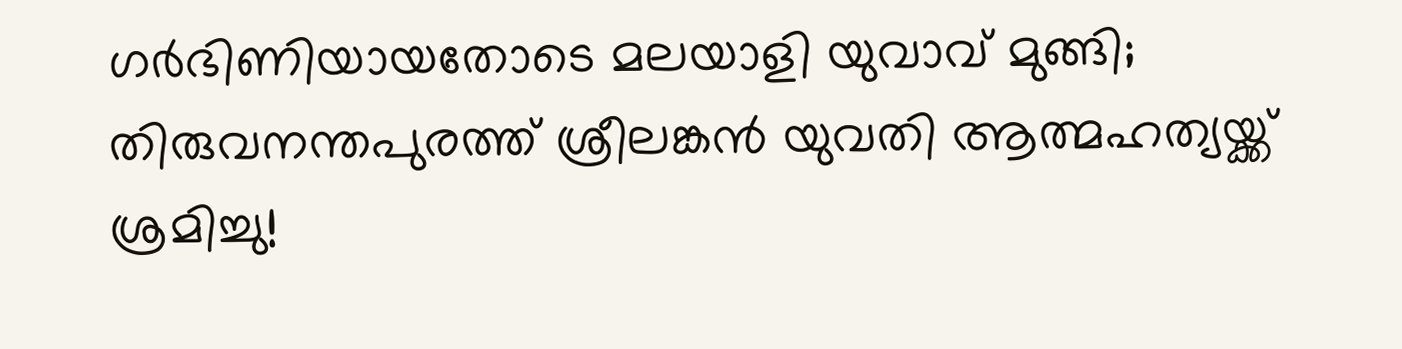ഗർഭിണിയായതോടെ മലയാളി യുവാവ് മുങ്ങി; തിരുവനന്തപുരത്ത് ശ്രീലങ്കൻ യുവതി ആത്മഹത്യയ്ക്ക് ശ്രമിച്ചു!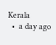Kerala
  •  a day ago